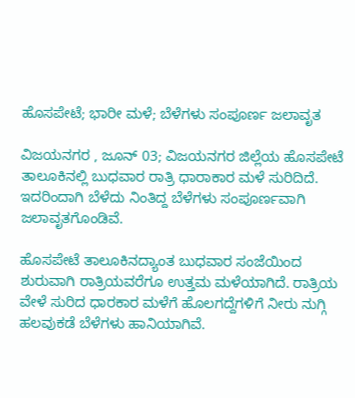ಹೊಸಪೇಟೆ; ಭಾರೀ ಮಳೆ; ಬೆಳೆಗಳು ಸಂಪೂರ್ಣ ಜಲಾವೃತ

ವಿಜಯನಗರ , ಜೂನ್ 03; ವಿಜಯನಗರ ಜಿಲ್ಲೆಯ ಹೊಸಪೇಟೆ ತಾಲೂಕಿನಲ್ಲಿ ಬುಧವಾರ ರಾತ್ರಿ ಧಾರಾಕಾರ ಮಳೆ ಸುರಿದಿದೆ. ಇದರಿಂದಾಗಿ ಬೆಳೆದು ನಿಂತಿದ್ದ ಬೆಳೆಗಳು ಸಂಪೂರ್ಣವಾಗಿ ಜಲಾವೃತಗೊಂಡಿವೆ.

ಹೊಸಪೇಟೆ ತಾಲೂಕಿನದ್ಯಾಂತ ಬುಧವಾರ ಸಂಜೆಯಿಂದ ಶುರುವಾಗಿ ರಾತ್ರಿಯವರೆಗೂ ಉತ್ತಮ ಮಳೆಯಾಗಿದೆ. ರಾತ್ರಿಯ ವೇಳೆ ಸುರಿದ ಧಾರಕಾರ ಮಳೆಗೆ ಹೊಲಗದ್ದೆಗಳಿಗೆ ನೀರು ನುಗ್ಗಿ ಹಲವುಕಡೆ ಬೆಳೆಗಳು ಹಾನಿಯಾಗಿವೆ.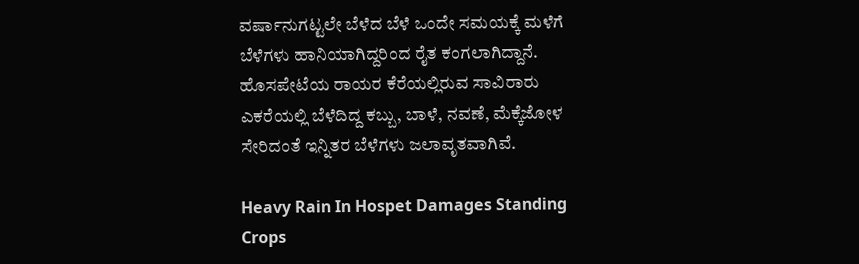ವರ್ಷಾನುಗಟ್ಟಲೇ ಬೆಳೆದ ಬೆಳೆ ಒಂದೇ ಸಮಯಕ್ಕೆ ಮಳೆಗೆ ಬೆಳೆಗಳು ಹಾನಿಯಾಗಿದ್ದರಿಂದ ರೈತ ಕಂಗಲಾಗಿದ್ದಾನೆ. ಹೊಸಪೇಟೆಯ ರಾಯರ ಕೆರೆಯಲ್ಲಿರುವ ಸಾವಿರಾರು ಎಕರೆಯಲ್ಲಿ ಬೆಳೆದಿದ್ದ ಕಬ್ಬು, ಬಾಳೆ, ನವಣೆ, ಮೆಕ್ಕೆಜೋಳ ಸೇರಿದಂತೆ ಇನ್ನಿತರ ಬೆಳೆಗಳು ಜಲಾವೃತವಾಗಿವೆ.

Heavy Rain In Hospet Damages Standing Crops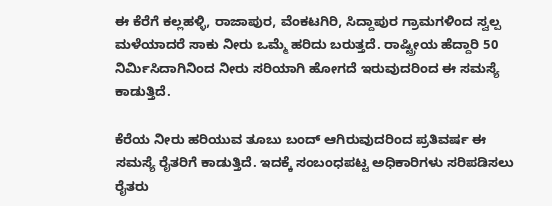ಈ ಕೆರೆಗೆ ಕಲ್ಲಹಳ್ಳಿ, ರಾಜಾಪುರ, ವೆಂಕಟಗಿರಿ, ಸಿದ್ದಾಪುರ ಗ್ರಾಮಗಳಿಂದ ಸ್ವಲ್ಪ ಮಳೆಯಾದರೆ ಸಾಕು ನೀರು ಒಮ್ಮೆ ಹರಿದು ಬರುತ್ತದೆ. ರಾಷ್ಟ್ರೀಯ ಹೆದ್ದಾರಿ 50 ನಿರ್ಮಿಸಿದಾಗಿನಿಂದ ನೀರು ಸರಿಯಾಗಿ ಹೋಗದೆ ಇರುವುದರಿಂದ ಈ ಸಮಸ್ಯೆ ಕಾಡುತ್ತಿದೆ.

ಕೆರೆಯ ನೀರು ಹರಿಯುವ ತೂಬು ಬಂದ್ ಆಗಿರುವುದರಿಂದ ಪ್ರತಿವರ್ಷ ಈ ಸಮಸ್ಯೆ ರೈತರಿಗೆ ಕಾಡುತ್ತಿದೆ. ಇದಕ್ಕೆ ಸಂಬಂಧಪಟ್ಟ ಅಧಿಕಾರಿಗಳು ಸರಿಪಡಿಸಲು ರೈತರು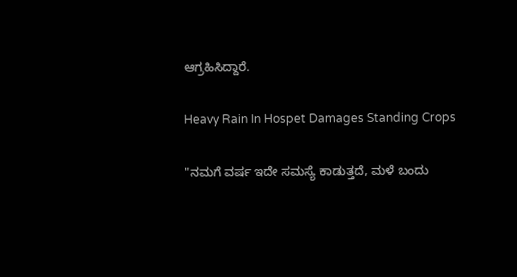ಆಗ್ರಹಿಸಿದ್ದಾರೆ.

Heavy Rain In Hospet Damages Standing Crops

"ನಮಗೆ ವರ್ಷ ಇದೇ ಸಮಸ್ಯೆ ಕಾಡುತ್ತದೆ, ಮಳೆ ಬಂದು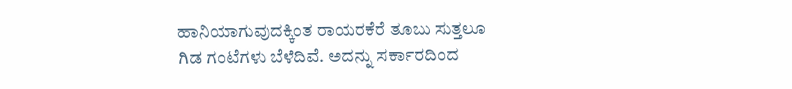ಹಾನಿಯಾಗುವುದಕ್ಕಿಂತ ರಾಯರಕೆರೆ ತೂಬು ಸುತ್ತಲೂ ಗಿಡ ಗಂಟೆಗಳು ಬೆಳೆದಿವೆ. ಅದನ್ನು ಸರ್ಕಾರದಿಂದ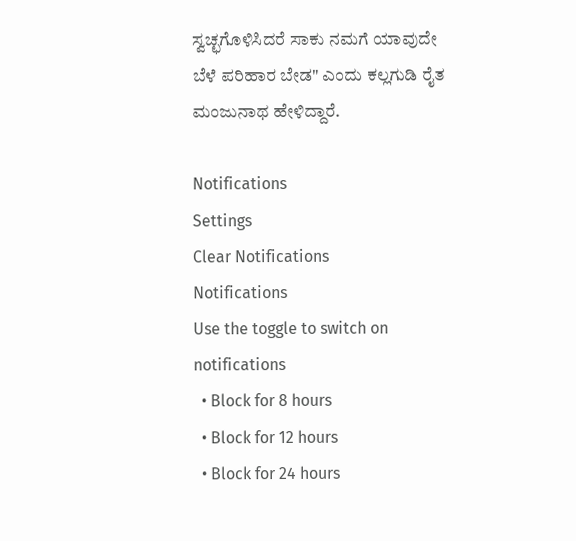ಸ್ವಚ್ಛಗೊಳಿಸಿದರೆ ಸಾಕು ನಮಗೆ ಯಾವುದೇ ಬೆಳೆ ಪರಿಹಾರ ಬೇಡ" ಎಂದು ಕಲ್ಲಗುಡಿ ರೈತ ಮಂಜುನಾಥ ಹೇಳಿದ್ದಾರೆ.

Notifications
Settings
Clear Notifications
Notifications
Use the toggle to switch on notifications
  • Block for 8 hours
  • Block for 12 hours
  • Block for 24 hours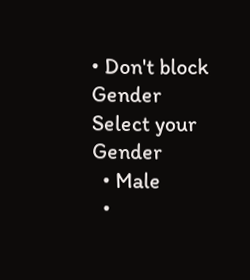• Don't block
Gender
Select your Gender
  • Male
  •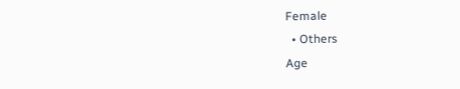Female
  • Others
Age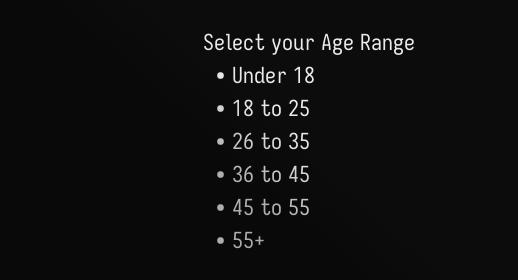Select your Age Range
  • Under 18
  • 18 to 25
  • 26 to 35
  • 36 to 45
  • 45 to 55
  • 55+